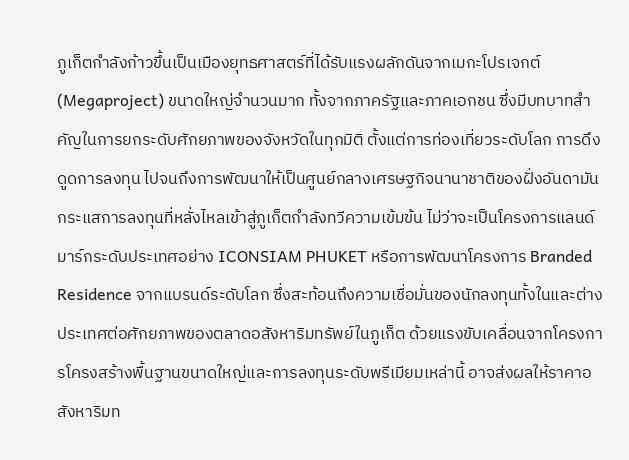ภูเก็ตกำลังก้าวขึ้นเป็นเมืองยุทธศาสตร์ที่ได้รับแรงผลักดันจากเมกะโปรเจกต์ (Megaproject) ขนาดใหญ่จำนวนมาก ทั้งจากภาครัฐและภาคเอกชน ซึ่งมีบทบาทสำคัญในการยกระดับศักยภาพของจังหวัดในทุกมิติ ตั้งแต่การท่องเที่ยวระดับโลก การดึงดูดการลงทุน ไปจนถึงการพัฒนาให้เป็นศูนย์กลางเศรษฐกิจนานาชาติของฝั่งอันดามัน กระแสการลงทุนที่หลั่งไหลเข้าสู่ภูเก็ตกำลังทวีความเข้มข้น ไม่ว่าจะเป็นโครงการแลนด์มาร์กระดับประเทศอย่าง ICONSIAM PHUKET หรือการพัฒนาโครงการ Branded Residence จากแบรนด์ระดับโลก ซึ่งสะท้อนถึงความเชื่อมั่นของนักลงทุนทั้งในและต่างประเทศต่อศักยภาพของตลาดอสังหาริมทรัพย์ในภูเก็ต ด้วยแรงขับเคลื่อนจากโครงการโครงสร้างพื้นฐานขนาดใหญ่และการลงทุนระดับพรีเมียมเหล่านี้ อาจส่งผลให้ราคาอสังหาริมท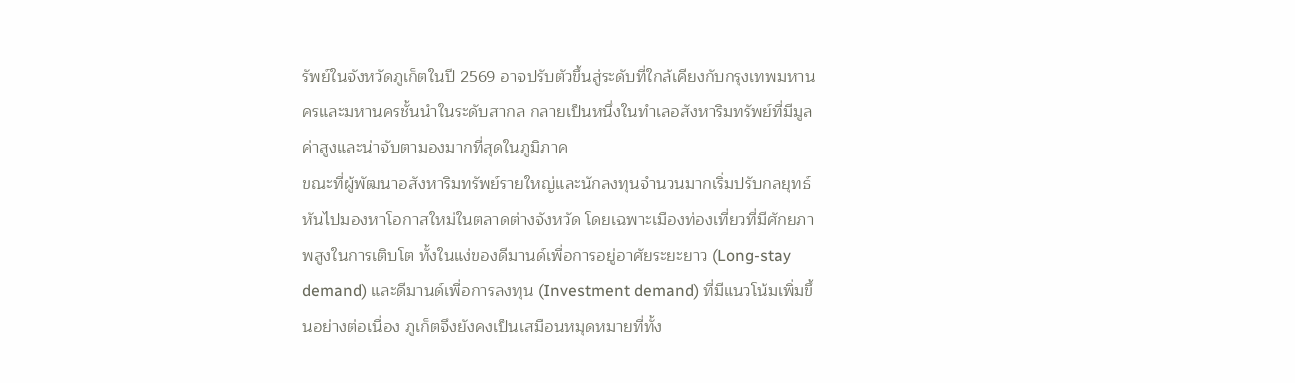รัพย์ในจังหวัดภูเก็ตในปี 2569 อาจปรับตัวขึ้นสู่ระดับที่ใกล้เคียงกับกรุงเทพมหานครและมหานครชั้นนำในระดับสากล กลายเป็นหนึ่งในทำเลอสังหาริมทรัพย์ที่มีมูลค่าสูงและน่าจับตามองมากที่สุดในภูมิภาค
ขณะที่ผู้พัฒนาอสังหาริมทรัพย์รายใหญ่และนักลงทุนจำนวนมากเริ่มปรับกลยุทธ์ หันไปมองหาโอกาสใหม่ในตลาดต่างจังหวัด โดยเฉพาะเมืองท่องเที่ยวที่มีศักยภาพสูงในการเติบโต ทั้งในแง่ของดีมานด์เพื่อการอยู่อาศัยระยะยาว (Long-stay demand) และดีมานด์เพื่อการลงทุน (Investment demand) ที่มีแนวโน้มเพิ่มขึ้นอย่างต่อเนื่อง ภูเก็ตจึงยังคงเป็นเสมือนหมุดหมายที่ทั้ง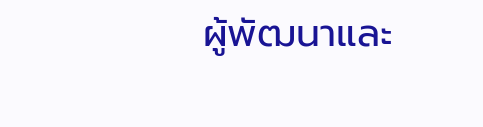ผู้พัฒนาและ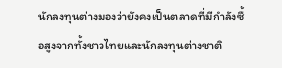นักลงทุนต่างมองว่ายังคงเป็นตลาดที่มีกำลังซื้อสูงจากทั้งชาวไทยและนักลงทุนต่างชาติ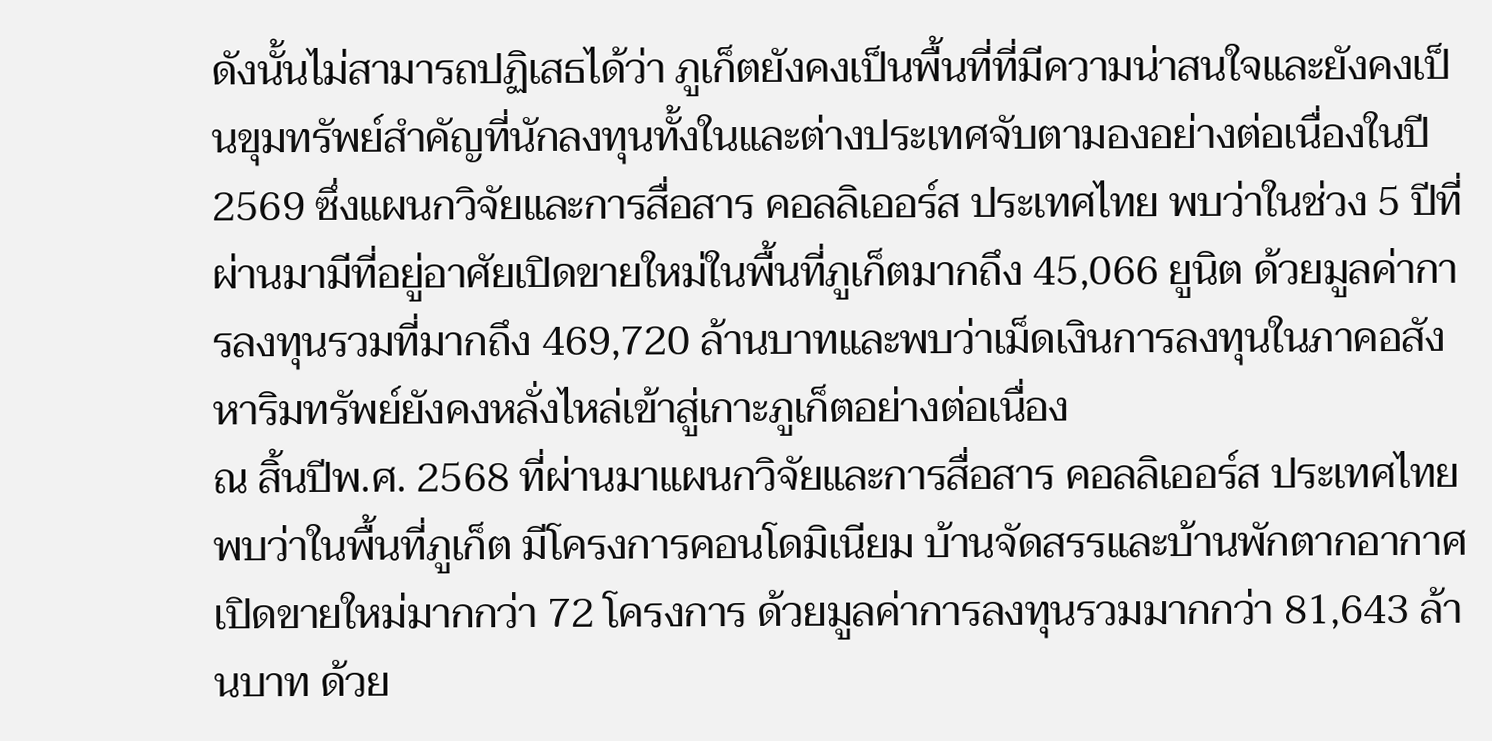ดังนั้นไม่สามารถปฏิเสธได้ว่า ภูเก็ตยังคงเป็นพื้นที่ที่มีความน่าสนใจและยังคงเป็นขุมทรัพย์สำคัญที่นักลงทุนทั้งในและต่างประเทศจับตามองอย่างต่อเนื่องในปี 2569 ซึ่งแผนกวิจัยและการสื่อสาร คอลลิเออร์ส ประเทศไทย พบว่าในช่วง 5 ปีที่ผ่านมามีที่อยู่อาศัยเปิดขายใหม่ในพื้นที่ภูเก็ตมากถึง 45,066 ยูนิต ด้วยมูลค่าการลงทุนรวมที่มากถึง 469,720 ล้านบาทและพบว่าเม็ดเงินการลงทุนในภาคอสังหาริมทรัพย์ยังคงหลั่งไหล่เข้าสู่เกาะภูเก็ตอย่างต่อเนื่อง
ณ สิ้นปีพ.ศ. 2568 ที่ผ่านมาแผนกวิจัยและการสื่อสาร คอลลิเออร์ส ประเทศไทย พบว่าในพื้นที่ภูเก็ต มีโครงการคอนโดมิเนียม บ้านจัดสรรและบ้านพักตากอากาศเปิดขายใหม่มากกว่า 72 โครงการ ด้วยมูลค่าการลงทุนรวมมากกว่า 81,643 ล้านบาท ด้วย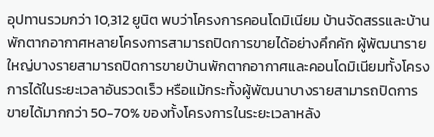อุปทานรวมกว่า 10,312 ยูนิต พบว่าโครงการคอนโดมิเนียม บ้านจัดสรรและบ้านพักตากอากาศหลายโครงการสามารถปิดการขายได้อย่างคึกคัก ผู้พัฒนารายใหญ่บางรายสามารถปิดการขายบ้านพักตากอากาศและคอนโดมิเนียมทั้งโครงการได้ในระยะเวลาอันรวดเร็ว หรือแม้กระทั้งผู้พัฒนาบางรายสามารถปิดการขายได้มากกว่า 50-70% ของทั้งโครงการในระยะเวลาหลัง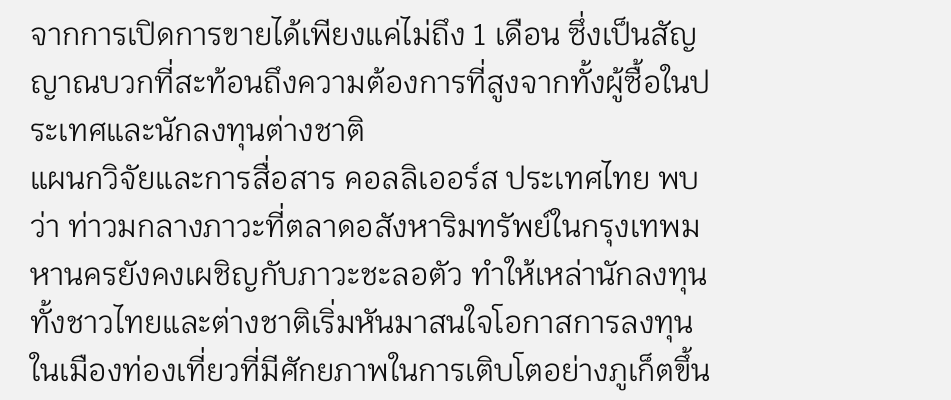จากการเปิดการขายได้เพียงแค่ไม่ถึง 1 เดือน ซึ่งเป็นสัญญาณบวกที่สะท้อนถึงความต้องการที่สูงจากทั้งผู้ซื้อในประเทศและนักลงทุนต่างชาติ
แผนกวิจัยและการสื่อสาร คอลลิเออร์ส ประเทศไทย พบว่า ท่าวมกลางภาวะที่ตลาดอสังหาริมทรัพย์ในกรุงเทพมหานครยังคงเผชิญกับภาวะชะลอตัว ทำให้เหล่านักลงทุนทั้งชาวไทยและต่างชาติเริ่มหันมาสนใจโอกาสการลงทุนในเมืองท่องเที่ยวที่มีศักยภาพในการเติบโตอย่างภูเก็ตขึ้น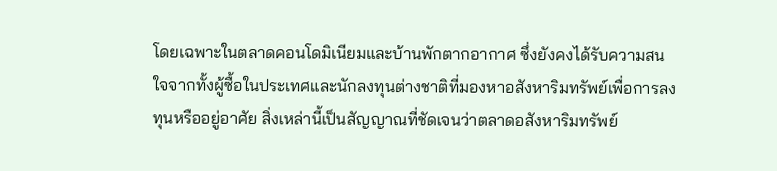โดยเฉพาะในตลาดคอนโดมิเนียมและบ้านพักตากอากาศ ซึ่งยังคงได้รับความสนใจจากทั้งผู้ซื้อในประเทศและนักลงทุนต่างชาติที่มองหาอสังหาริมทรัพย์เพื่อการลงทุนหรืออยู่อาศัย สิ่งเหล่านี้เป็นสัญญาณที่ชัดเจนว่าตลาดอสังหาริมทรัพย์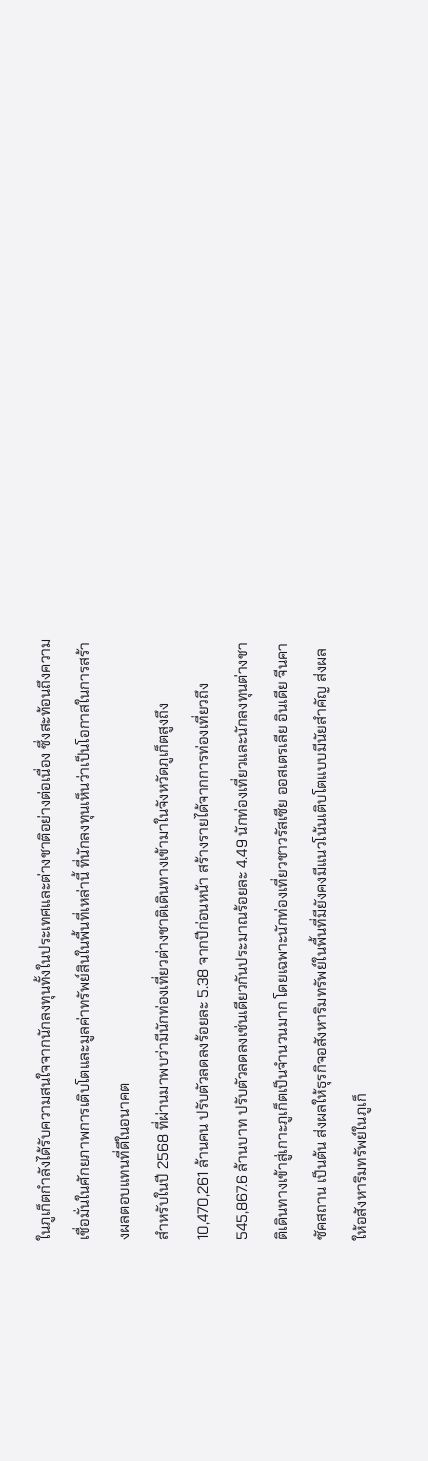ในภูเก็ตกำลังได้รับความสนใจจากนักลงทุนทั้งในประเทศและต่างชาติอย่างต่อเนื่อง ซึ่งสะท้อนถึงความเชื่อมั่นในศักยภาพการเติบโตและมูลค่าทรัพย์สินในพื้นที่เหล่านี้ ที่นักลงทุนเห็นว่าเป็นโอกาสในการสร้างผลตอบแทนที่ดีในอนาคต
สำหรับในปี 2568 ที่ผ่านมาพบว่ามีนักท่องเที่ยวต่างชาติเดินทางเข้ามาในจังหวัดภูเก็ตสูงถึง 10,470,261 ล้านคน ปรับตัวลดลงร้อยละ 5.38 จากปีก่อนหน้า สร้างรายได้จากการท่องเที่ยวถึง 545,867.6 ล้านบาท ปรับตัวลดลงเช่นเดียวกันประมาณร้อยละ 4.49 นักท่องเที่ยวและนักลงทุนต่างชาติเดินทางเข้าสู่เกาะภูเก็ตเป็นจำนวนมาก โดยเฉพาะนักท่องเที่ยวชาวรัสเซีย ออสเตรเลีย อินเดีย จีนคาซัคสถาน เป็นต้น ส่งผลให้ธุรกิจอสังหาริมทรัพย์ในพื้นที่มียังคงมีแนวโน้นเติบโตแบบมีนัยสำคัญ ส่งผลให้อสังหาริมทรัพย์ในภูเก็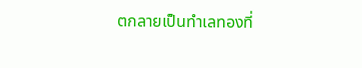ตกลายเป็นทำเลทองที่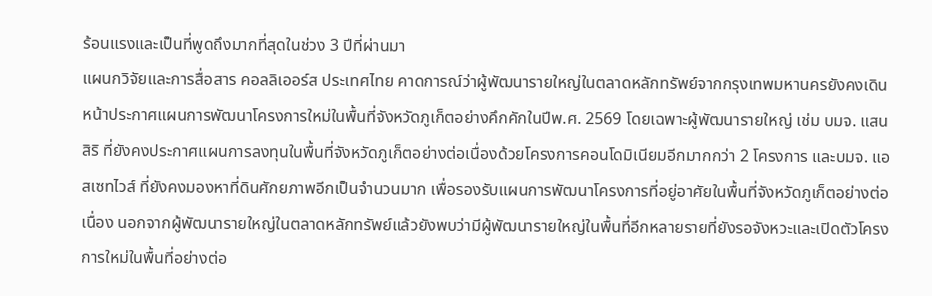ร้อนแรงและเป็นที่พูดถึงมากที่สุดในช่วง 3 ปีที่ผ่านมา
แผนกวิจัยและการสื่อสาร คอลลิเออร์ส ประเทศไทย คาดการณ์ว่าผู้พัฒนารายใหญ่ในตลาดหลักทรัพย์จากกรุงเทพมหานครยังคงเดินหน้าประกาศแผนการพัฒนาโครงการใหม่ในพื้นที่จังหวัดภูเก็ตอย่างคึกคักในปีพ.ศ. 2569 โดยเฉพาะผู้พัฒนารายใหญ่ เช่ม บมจ. แสนสิริ ที่ยังคงประกาศแผนการลงทุนในพื้นที่จังหวัดภูเก็ตอย่างต่อเนื่องด้วยโครงการคอนโดมิเนียมอีกมากกว่า 2 โครงการ และบมจ. แอสเซทไวส์ ที่ยังคงมองหาที่ดินศักยภาพอีกเป็นจำนวนมาก เพื่อรองรับแผนการพัฒนาโครงการที่อยู่อาศัยในพื้นที่จังหวัดภูเก็ตอย่างต่อเนื่อง นอกจากผู้พัฒนารายใหญ่ในตลาดหลักทรัพย์แล้วยังพบว่ามีผู้พัฒนารายใหญ่ในพื้นที่อีกหลายรายที่ยังรอจังหวะและเปิดตัวโครงการใหม่ในพื้นที่อย่างต่อ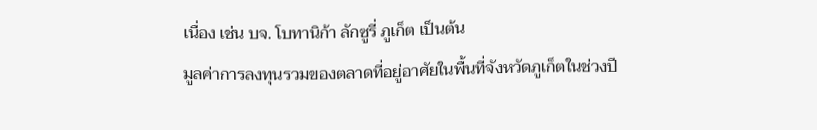เนื่อง เช่น บจ. โบทานิก้า ลักซูรี่ ภูเก็ต เป็นต้น
มูลค่าการลงทุนรวมของตลาดที่อยู่อาศัยในพื้นที่จังหวัดภูเก็ตในช่วงปี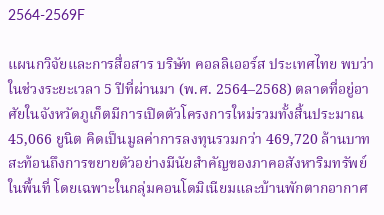2564-2569F

แผนกวิจัยและการสื่อสาร บริษัท คอลลิเออร์ส ประเทศไทย พบว่า ในช่วงระยะเวลา 5 ปีที่ผ่านมา (พ.ศ. 2564–2568) ตลาดที่อยู่อาศัยในจังหวัดภูเก็ตมีการเปิดตัวโครงการใหม่รวมทั้งสิ้นประมาณ 45,066 ยูนิต คิดเป็นมูลค่าการลงทุนรวมกว่า 469,720 ล้านบาท สะท้อนถึงการขยายตัวอย่างมีนัยสำคัญของภาคอสังหาริมทรัพย์ในพื้นที่ โดยเฉพาะในกลุ่มคอนโดมิเนียมและบ้านพักตากอากาศ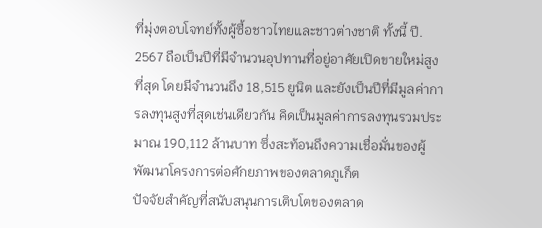ที่มุ่งตอบโจทย์ทั้งผู้ซื้อชาวไทยและชาวต่างชาติ ทั้งนี้ ปี. 2567 ถือเป็นปีที่มีจำนวนอุปทานที่อยู่อาศัยเปิดขายใหม่สูงที่สุด โดยมีจำนวนถึง 18,515 ยูนิต และยังเป็นปีที่มีมูลค่าการลงทุนสูงที่สุดเช่นเดียวกัน คิดเป็นมูลค่าการลงทุนรวมประมาณ 190,112 ล้านบาท ซึ่งสะท้อนถึงความเชื่อมั่นของผู้พัฒนาโครงการต่อศักยภาพของตลาดภูเก็ต
ปัจจัยสำคัญที่สนับสนุนการเติบโตของตลาด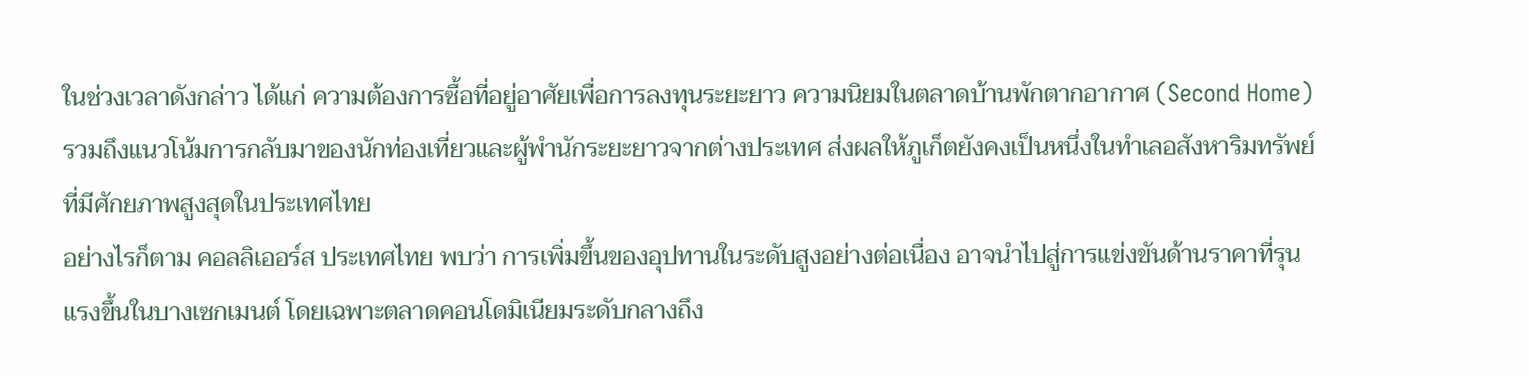ในช่วงเวลาดังกล่าว ได้แก่ ความต้องการซื้อที่อยู่อาศัยเพื่อการลงทุนระยะยาว ความนิยมในตลาดบ้านพักตากอากาศ (Second Home) รวมถึงแนวโน้มการกลับมาของนักท่องเที่ยวและผู้พำนักระยะยาวจากต่างประเทศ ส่งผลให้ภูเก็ตยังคงเป็นหนึ่งในทำเลอสังหาริมทรัพย์ที่มีศักยภาพสูงสุดในประเทศไทย
อย่างไรก็ตาม คอลลิเออร์ส ประเทศไทย พบว่า การเพิ่มขึ้นของอุปทานในระดับสูงอย่างต่อเนื่อง อาจนำไปสู่การแข่งขันด้านราคาที่รุนแรงขึ้นในบางเซกเมนต์ โดยเฉพาะตลาดคอนโดมิเนียมระดับกลางถึง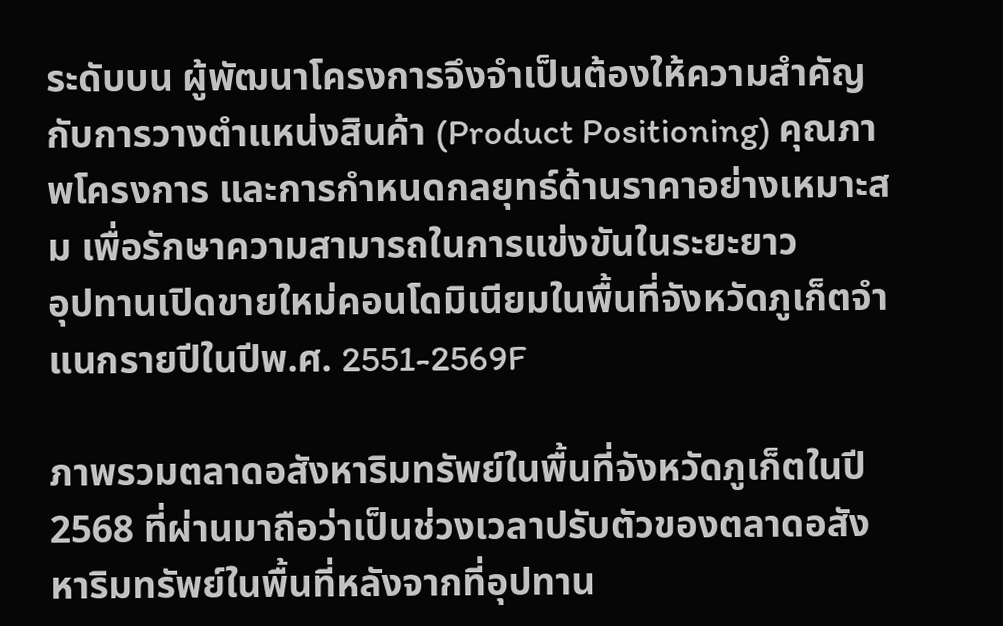ระดับบน ผู้พัฒนาโครงการจึงจำเป็นต้องให้ความสำคัญกับการวางตำแหน่งสินค้า (Product Positioning) คุณภาพโครงการ และการกำหนดกลยุทธ์ด้านราคาอย่างเหมาะสม เพื่อรักษาความสามารถในการแข่งขันในระยะยาว
อุปทานเปิดขายใหม่คอนโดมิเนียมในพื้นที่จังหวัดภูเก็ตจำแนกรายปีในปีพ.ศ. 2551-2569F

ภาพรวมตลาดอสังหาริมทรัพย์ในพื้นที่จังหวัดภูเก็ตในปี 2568 ที่ผ่านมาถือว่าเป็นช่วงเวลาปรับตัวของตลาดอสังหาริมทรัพย์ในพื้นที่หลังจากที่อุปทาน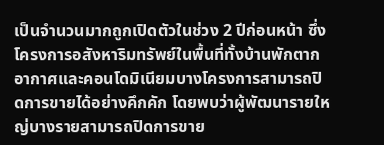เป็นจำนวนมากถูกเปิดตัวในช่วง 2 ปีก่อนหน้า ซึ่งโครงการอสังหาริมทรัพย์ในพื้นที่ทั้งบ้านพักตากอากาศและคอนโดมิเนียมบางโครงการสามารถปิดการขายได้อย่างคึกคัก โดยพบว่าผู้พัฒนารายใหญ่บางรายสามารถปิดการขาย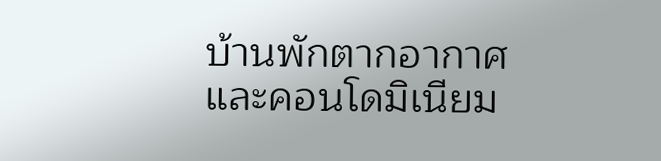บ้านพักตากอากาศและคอนโดมิเนียม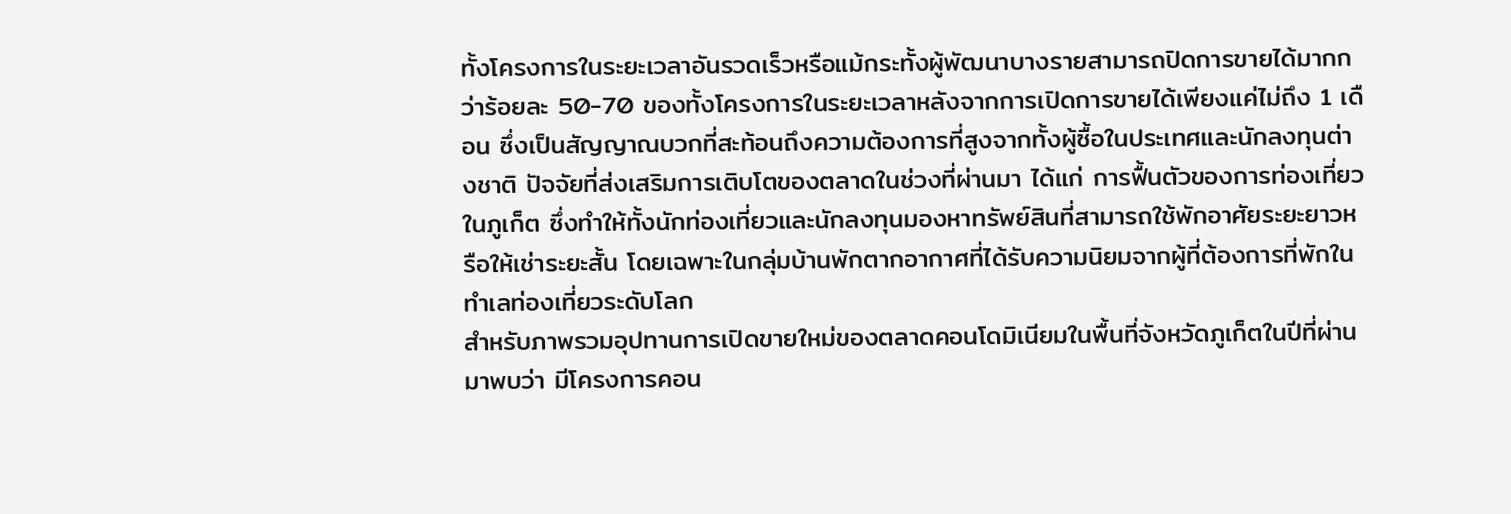ทั้งโครงการในระยะเวลาอันรวดเร็วหรือแม้กระทั้งผู้พัฒนาบางรายสามารถปิดการขายได้มากกว่าร้อยละ 50-70 ของทั้งโครงการในระยะเวลาหลังจากการเปิดการขายได้เพียงแค่ไม่ถึง 1 เดือน ซึ่งเป็นสัญญาณบวกที่สะท้อนถึงความต้องการที่สูงจากทั้งผู้ซื้อในประเทศและนักลงทุนต่างชาติ ปัจจัยที่ส่งเสริมการเติบโตของตลาดในช่วงที่ผ่านมา ได้แก่ การฟื้นตัวของการท่องเที่ยวในภูเก็ต ซึ่งทำให้ทั้งนักท่องเที่ยวและนักลงทุนมองหาทรัพย์สินที่สามารถใช้พักอาศัยระยะยาวหรือให้เช่าระยะสั้น โดยเฉพาะในกลุ่มบ้านพักตากอากาศที่ได้รับความนิยมจากผู้ที่ต้องการที่พักในทำเลท่องเที่ยวระดับโลก
สำหรับภาพรวมอุปทานการเปิดขายใหม่ของตลาดคอนโดมิเนียมในพื้นที่จังหวัดภูเก็ตในปีที่ผ่านมาพบว่า มีโครงการคอน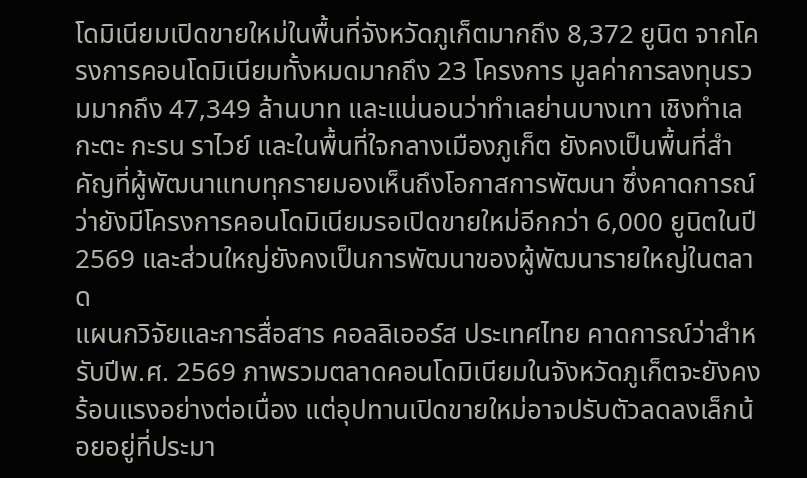โดมิเนียมเปิดขายใหม่ในพื้นที่จังหวัดภูเก็ตมากถึง 8,372 ยูนิต จากโครงการคอนโดมิเนียมทั้งหมดมากถึง 23 โครงการ มูลค่าการลงทุนรวมมากถึง 47,349 ล้านบาท และแน่นอนว่าทำเลย่านบางเทา เชิงทำเล กะตะ กะรน ราไวย์ และในพื้นที่ใจกลางเมืองภูเก็ต ยังคงเป็นพื้นที่สำคัญที่ผู้พัฒนาแทบทุกรายมองเห็นถึงโอกาสการพัฒนา ซึ่งคาดการณ์ว่ายังมีโครงการคอนโดมิเนียมรอเปิดขายใหม่อีกกว่า 6,000 ยูนิตในปี 2569 และส่วนใหญ่ยังคงเป็นการพัฒนาของผู้พัฒนารายใหญ่ในตลาด
แผนกวิจัยและการสื่อสาร คอลลิเออร์ส ประเทศไทย คาดการณ์ว่าสำหรับปีพ.ศ. 2569 ภาพรวมตลาดคอนโดมิเนียมในจังหวัดภูเก็ตจะยังคงร้อนแรงอย่างต่อเนื่อง แต่อุปทานเปิดขายใหม่อาจปรับตัวลดลงเล็กน้อยอยู่ที่ประมา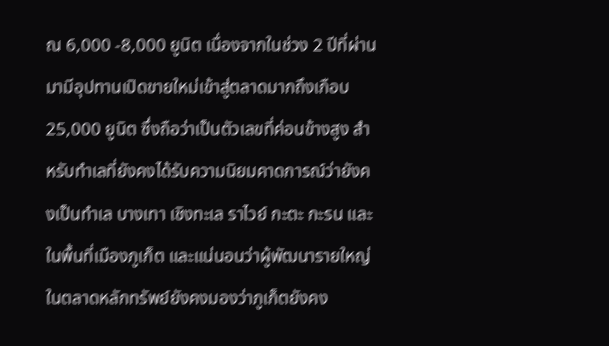ณ 6,000 -8,000 ยูนิต เนื่องจากในช่วง 2 ปีที่ผ่านมามีอุปทานเปิดขายใหม่เข้าสู่ตลาดมากถึงเกือบ 25,000 ยูนิต ซึ่งถือว่าเป็นตัวเลขที่ค่อนข้างสูง สำหรับทำเลที่ยังคงได้รับความนิยมคาดการณ์ว่ายังคงเป็นทำเล บางเทา เชิงทะเล ราไวย์ กะตะ กะรน และในพื้นที่เมืองภูเก็ต และแน่นอนว่าผู้พัฒนารายใหญ่ในตลาดหลักทรัพย์ยังคงมองว่าภูเก็ตยังคง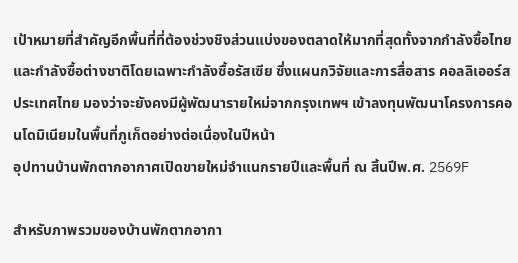เป้าหมายที่สำคัญอีกพื้นที่ที่ต้องช่วงชิงส่วนแบ่งของตลาดให้มากที่สุดทั้งจากกำลังซื้อไทย และกำลังซื้อต่างชาติโดยเฉพาะกำลังซื้อรัสเซีย ซึ่งแผนกวิจัยและการสื่อสาร คอลลิเออร์ส ประเทศไทย มองว่าจะยังคงมีผู้พัฒนารายใหม่จากกรุงเทพฯ เข้าลงทุนพัฒนาโครงการคอนโดมิเนียมในพื้นที่ภูเก็ตอย่างต่อเนื่องในปีหน้า
อุปทานบ้านพักตากอากาศเปิดขายใหม่จำแนกรายปีและพื้นที่ ณ สิ้นปีพ.ศ. 2569F

สำหรับภาพรวมของบ้านพักตากอากา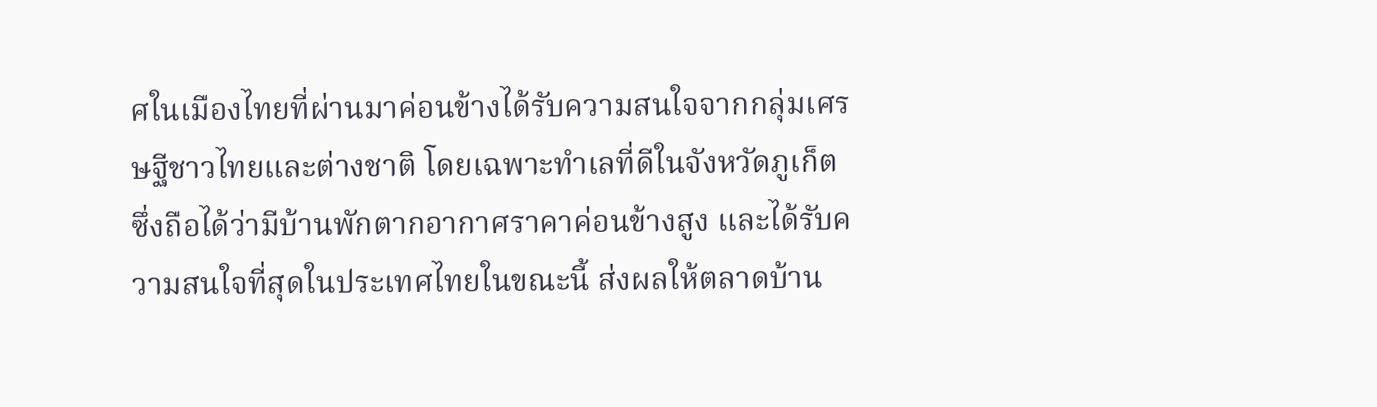ศในเมืองไทยที่ผ่านมาค่อนข้างได้รับความสนใจจากกลุ่มเศรษฐีชาวไทยและต่างชาติ โดยเฉพาะทำเลที่ดีในจังหวัดภูเก็ตซึ่งถือได้ว่ามีบ้านพักตากอากาศราคาค่อนข้างสูง และได้รับความสนใจที่สุดในประเทศไทยในขณะนี้ ส่งผลให้ตลาดบ้าน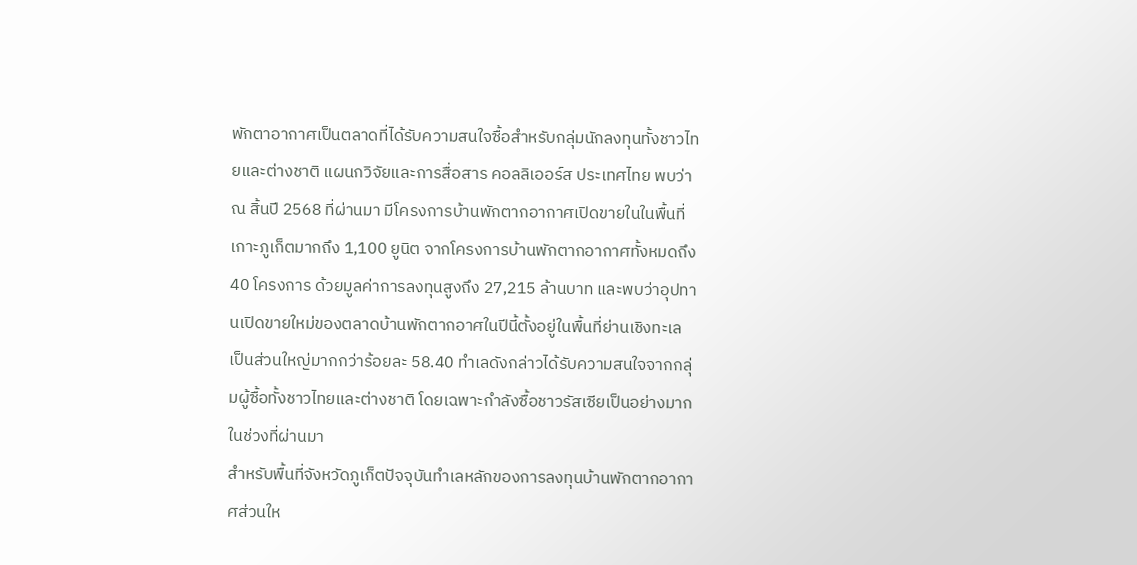พักตาอากาศเป็นตลาดที่ได้รับความสนใจซื้อสำหรับกลุ่มนักลงทุนทั้งชาวไทยและต่างชาติ แผนกวิจัยและการสื่อสาร คอลลิเออร์ส ประเทศไทย พบว่า ณ สิ้นปี 2568 ที่ผ่านมา มีโครงการบ้านพักตากอากาศเปิดขายในในพื้นที่เกาะภูเก็ตมากถึง 1,100 ยูนิต จากโครงการบ้านพักตากอากาศทั้งหมดถึง 40 โครงการ ด้วยมูลค่าการลงทุนสูงถึง 27,215 ล้านบาท และพบว่าอุปทานเปิดขายใหม่ของตลาดบ้านพักตากอาศในปีนี้ตั้งอยู่ในพื้นที่ย่านเชิงทะเล เป็นส่วนใหญ่มากกว่าร้อยละ 58.40 ทำเลดังกล่าวได้รับความสนใจจากกลุ่มผู้ซื้อทั้งชาวไทยและต่างชาติ โดยเฉพาะกำลังซื้อชาวรัสเซียเป็นอย่างมากในช่วงที่ผ่านมา
สำหรับพื้นที่จังหวัดภูเก็ตปัจจุบันทำเลหลักของการลงทุนบ้านพักตากอากาศส่วนให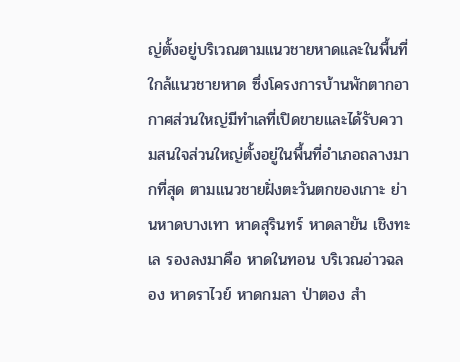ญ่ตั้งอยู่บริเวณตามแนวชายหาดและในพื้นที่ใกล้แนวชายหาด ซึ่งโครงการบ้านพักตากอากาศส่วนใหญ่มีทำเลที่เปิดขายและได้รับความสนใจส่วนใหญ่ตั้งอยู่ในพื้นที่อำเภอถลางมากที่สุด ตามแนวชายฝั่งตะวันตกของเกาะ ย่านหาดบางเทา หาดสุรินทร์ หาดลายัน เชิงทะเล รองลงมาคือ หาดในทอน บริเวณอ่าวฉลอง หาดราไวย์ หาดกมลา ป่าตอง สำ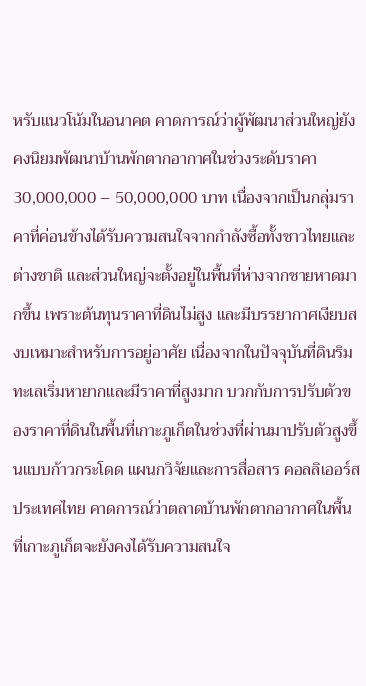หรับแนวโน้มในอนาคต คาดการณ์ว่าผู้พัฒนาส่วนใหญ่ยังคงนิยมพัฒนาบ้านพักตากอากาศในช่วงระดับราคา 30,000,000 – 50,000,000 บาท เนื่องจากเป็นกลุ่มราคาที่ค่อนข้างได้รับความสนใจจากกำลังซื้อทั้งชาวไทยและต่างชาติ และส่วนใหญ่จะตั้งอยู่ในพื้นที่ห่างจากชายหาดมากขึ้น เพราะต้นทุนราคาที่ดินไม่สูง และมีบรรยากาศเงียบสงบเหมาะสำหรับการอยู่อาศัย เนื่องจากในปัจจุบันที่ดินริมทะเลเริ่มหายากและมีราคาที่สูงมาก บวกกับการปรับตัวของราคาที่ดินในพื้นที่เกาะภูเก็ตในช่วงที่ผ่านมาปรับตัวสูงขึ้นแบบก้าวกระโดด แผนกวิจัยและการสื่อสาร คอลลิเออร์ส ประเทศไทย คาดการณ์ว่าตลาดบ้านพักตากอากาศในพื้นที่เกาะภูเก็ตจะยังคงได้รับความสนใจ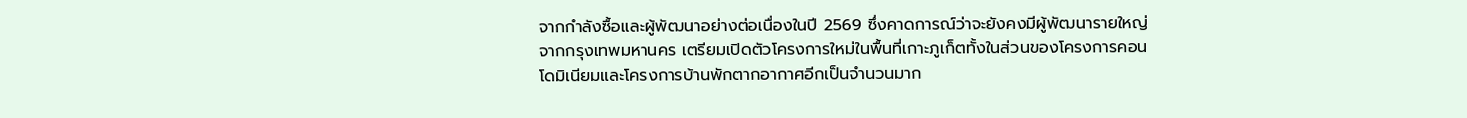จากกำลังซื้อและผู้พัฒนาอย่างต่อเนื่องในปี 2569 ซึ่งคาดการณ์ว่าจะยังคงมีผู้พัฒนารายใหญ่จากกรุงเทพมหานคร เตรียมเปิดตัวโครงการใหม่ในพื้นที่เกาะภูเก็ตทั้งในส่วนของโครงการคอนโดมิเนียมและโครงการบ้านพักตากอากาศอีกเป็นจำนวนมาก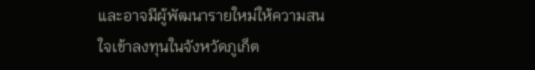และอาจมีผู้พัฒนารายใหม่ให้ความสนใจเข้าลงทุนในจังหวัดภูเก็ต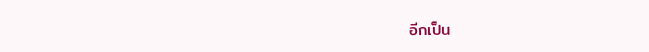อีกเป็น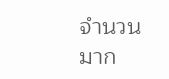จำนวนมาก